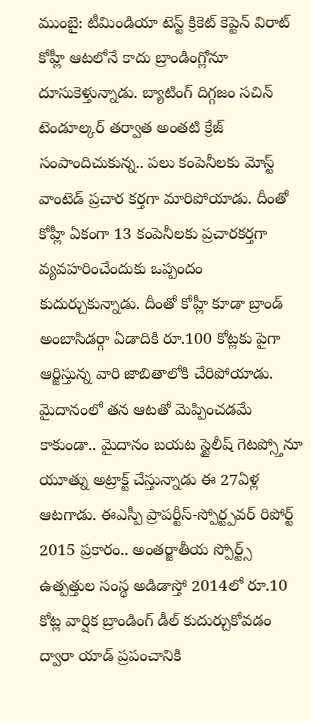ముంబై: టీమిండియా టెస్ట్ క్రికెట్ కెప్టెన్ విరాట్ కోహ్లీ ఆటలోనే కాదు బ్రాండింగ్లోనూ దూసుకెళ్తున్నాడు. బ్యాటింగ్ దిగ్గజం సచిన్ టెండూల్కర్ తర్వాత అంతటి క్రేజ్ సంపాందిచుకున్న.. పలు కంపెనీలకు మోస్ట్ వాంటెడ్ ప్రచార కర్తగా మారిపోయాడు. దీంతో కోహ్లీ ఏకంగా 13 కంపెనీలకు ప్రచారకర్తగా వ్యవహరించేందుకు ఒప్పందం కుదుర్చుకున్నాడు. దీంతో కోహ్లీ కూడా బ్రాండ్ అంబాసిడర్గా ఏడాదికి రూ.100 కోట్లకు పైగా ఆర్జిస్తున్న వారి జాబితాలోకి చేరిపోయాడు.
మైదానంలో తన ఆటతో మెప్పించడమే కాకుండా.. మైదానం బయట స్టైలీష్ గెటప్స్తోనూ యూత్ను అట్రాక్ట్ చేస్తున్నాడు ఈ 27ఏళ్ల ఆటగాడు. ఈఎస్పీ ప్రాపర్టీస్-స్పోర్ట్పవర్ రిపోర్ట్ 2015 ప్రకారం.. అంతర్జాతీయ స్పోర్ట్స్ ఉత్పత్తుల సంస్థ అడిడాస్తో 2014లో రూ.10 కోట్ల వార్షిక బ్రాండింగ్ డీల్ కుదుర్చుకోవడం ద్వారా యాడ్ ప్రపంచానికి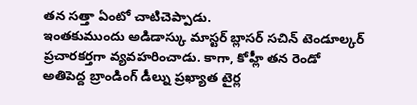తన సత్తా ఏంటో చాటిచెప్పాడు.
ఇంతకుముందు అడిడాస్కు మాస్టర్ బ్లాసర్ సచిన్ టెండూల్కర్ ప్రచారకర్తగా వ్యవహరించాడు. కాగా, కోహ్లీ తన రెండో అతిపెద్ద బ్రాండింగ్ డీల్ను ప్రఖ్యాత టైర్ల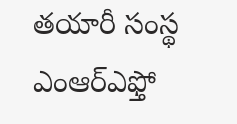తయారీ సంస్థ ఎంఆర్ఎఫ్తో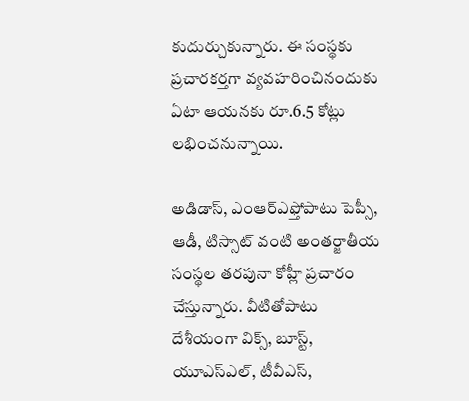కుదుర్చుకున్నారు. ఈ సంస్థకు ప్రచారకర్తగా వ్యవహరించినందుకు ఏటా ఆయనకు రూ.6.5 కోట్లు లభించనున్నాయి.

అడిడాస్, ఎంఆర్ఎఫ్తోపాటు పెప్సీ, ఆడీ, టిస్సాట్ వంటి అంతర్జాతీయ సంస్థల తరపునా కోహ్లీ ప్రచారం చేస్తున్నారు. వీటితోపాటు దేశీయంగా విక్స్, బూస్ట్, యూఎస్ఎల్, టీవీఎస్,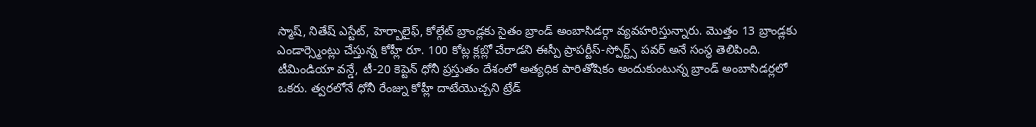స్మాష్, నితేష్ ఎస్టేట్, హెర్బాలైఫ్, కోల్గేట్ బ్రాండ్లకు సైతం బ్రాండ్ అంబాసిడర్గా వ్యవహరిస్తున్నారు. మొత్తం 13 బ్రాండ్లకు ఎండార్స్మెంట్లు చేస్తున్న కోహ్లీ రూ. 100 కోట్ల క్లబ్లో చేరాడని ఈస్పీ ప్రాపర్టీస్-స్పోర్ట్స్ పవర్ అనే సంస్థ తెలిపింది.
టీమిండియా వన్డే, టీ-20 కెప్టెన్ ధోనీ ప్రస్తుతం దేశంలో అత్యధిక పారితోషికం అందుకుంటున్న బ్రాండ్ అంబాసిడర్లలో ఒకరు. త్వరలోనే ధోనీ రేంజ్ను కోహ్లీ దాటేయొచ్చని ట్రేడ్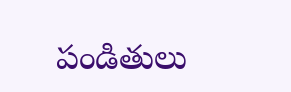పండితులు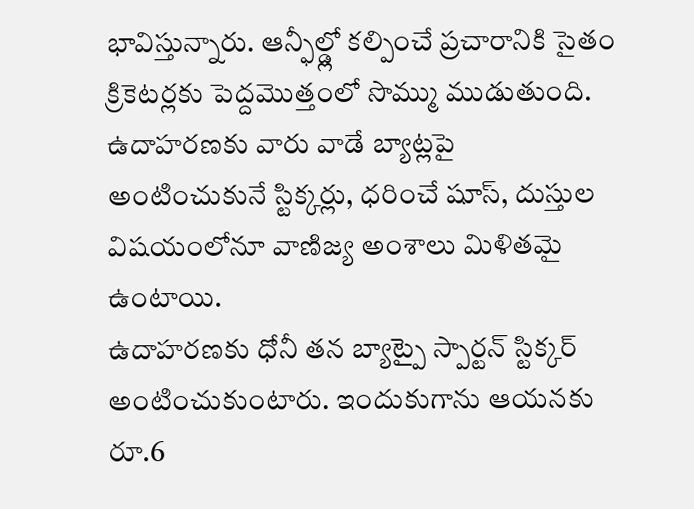భావిస్తున్నారు. ఆన్ఫీల్డ్లో కల్పించే ప్రచారానికి సైతం క్రికెటర్లకు పెద్దమొత్తంలో సొమ్ము ముడుతుంది. ఉదాహరణకు వారు వాడే బ్యాట్లపై అంటించుకునే స్టిక్కర్లు, ధరించే షూస్, దుస్తుల విషయంలోనూ వాణిజ్య అంశాలు మిళితమై ఉంటాయి.
ఉదాహరణకు ధోనీ తన బ్యాట్పై స్పార్టన్ స్టిక్కర్ అంటించుకుంటారు. ఇందుకుగాను ఆయనకు రూ.6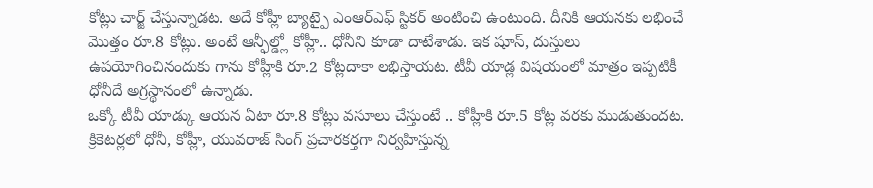కోట్లు చార్జ్ చేస్తున్నాడట. అదే కోహ్లీ బ్యాట్పై ఎంఆర్ఎఫ్ స్టికర్ అంటించి ఉంటుంది. దీనికి ఆయనకు లభించే మొత్తం రూ.8 కోట్లు. అంటే ఆన్ఫీల్డ్లో కోహ్లీ.. ధోనీని కూడా దాటేశాడు. ఇక షూస్, దుస్తులు ఉపయోగించినందుకు గాను కోహ్లీకి రూ.2 కోట్లదాకా లభిస్తాయట. టీవీ యాడ్ల విషయంలో మాత్రం ఇప్పటికీ ధోనీదే అగ్రస్థానంలో ఉన్నాడు.
ఒక్కో టీవీ యాడ్కు ఆయన ఏటా రూ.8 కోట్లు వసూలు చేస్తుంటే .. కోహ్లీకి రూ.5 కోట్ల వరకు ముడుతుందట. క్రికెటర్లలో ధోనీ, కోహ్లీ, యువరాజ్ సింగ్ ప్రచారకర్తగా నిర్వహిస్తున్న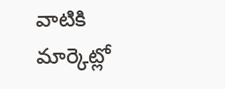వాటికి మార్కెట్లో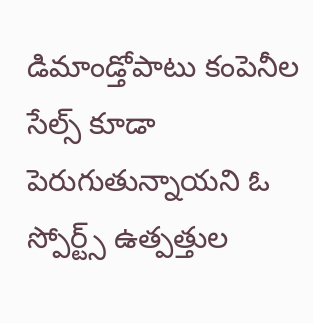డిమాండ్తోపాటు కంపెనీల సేల్స్ కూడా పెరుగుతున్నాయని ఓ స్పోర్ట్స్ ఉత్పత్తుల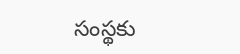సంస్థకు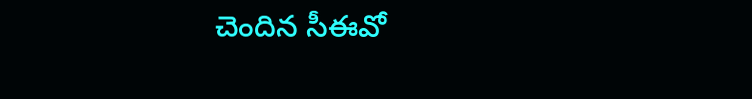చెందిన సీఈవో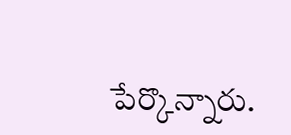పేర్కొన్నారు.